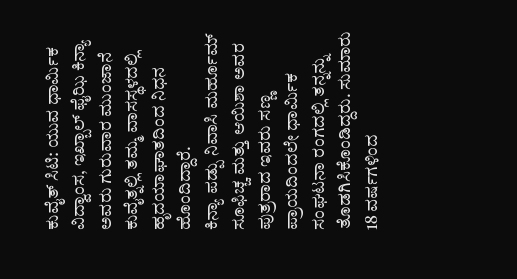ಕುವೈತ್ ಸಿಟಿ: ಯುವ ಧಾರ್ಮಿಕ ವಿದ್ವಾಂಸ, ಇಖ್ಬಾಲ್ ಫೈಝಿ ಕಿನ್ಯಾ ಅವರು ಗುರುವಾರ ಮುಂಜಾನೆ ಕುವೈತ್ನಲ್ಲಿ ತಮ್ಮ ವಾಸಸ್ಥಳದಲ್ಲಿ ಹೃದಯಾಘಾತದಿಂದ ನಿಧನ ಹೊಂದಿದ್ದಾರೆ.
ಕಿನ್ಯಾ ಪಡ್ಪು ನಿವಾಸಿ ಮರ್ಹೂಮ್ ಸೂಫಿಚ್ಚ ಮತ್ತು ಆಯಿಶಾ ಅವರ ಪುತ್ರರಾದ ಇವರು ಸಣ್ಣ ಪ್ರಾಯದಿಂದಲೇ ಧಾರ್ಮಿಕ ಸಂಘಟನಾ ರಂಗದಲ್ಲಿ ತನ್ನನ್ನು ತೊಡಗಿಸಿಕೊಂಡಿದ್ದರು. ಸುಮಾರು 18 ವರ್ಷಗಳಿಂದ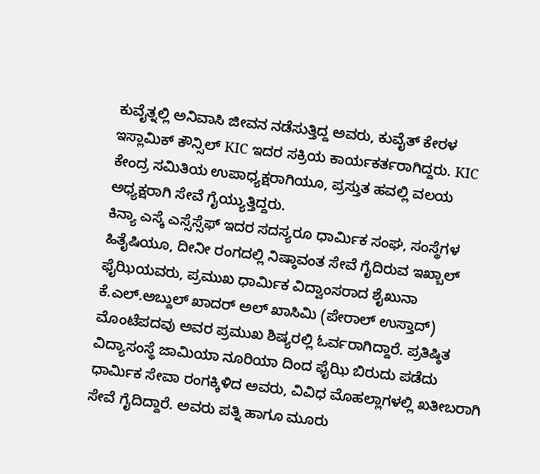ಕುವೈತ್ನಲ್ಲಿ ಅನಿವಾಸಿ ಜೀವನ ನಡೆಸುತ್ತಿದ್ದ ಅವರು, ಕುವೈತ್ ಕೇರಳ ಇಸ್ಲಾಮಿಕ್ ಕೌನ್ಸಿಲ್ KIC ಇದರ ಸಕ್ರಿಯ ಕಾರ್ಯಕರ್ತರಾಗಿದ್ದರು. KIC ಕೇಂದ್ರ ಸಮಿತಿಯ ಉಪಾಧ್ಯಕ್ಷರಾಗಿಯೂ, ಪ್ರಸ್ತುತ ಹವಲ್ಲಿ ವಲಯ ಅಧ್ಯಕ್ಷರಾಗಿ ಸೇವೆ ಗೈಯ್ಯುತ್ತಿದ್ದರು.
ಕಿನ್ಯಾ ಎಸ್ಕೆ ಎಸ್ಸೆಸ್ಸೆಫ್ ಇದರ ಸದಸ್ಯರೂ ಧಾರ್ಮಿಕ ಸಂಘ, ಸಂಸ್ಥೆಗಳ ಹಿತೈಷಿಯೂ, ದೀನೀ ರಂಗದಲ್ಲಿ ನಿಷ್ಠಾವಂತ ಸೇವೆ ಗೈದಿರುವ ಇಖ್ಬಾಲ್ ಫೈಝಿಯವರು, ಪ್ರಮುಖ ಧಾರ್ಮಿಕ ವಿದ್ವಾಂಸರಾದ ಶೈಖುನಾ ಕೆ.ಎಲ್.ಅಬ್ದುಲ್ ಖಾದರ್ ಅಲ್ ಖಾಸಿಮಿ (ಪೇರಾಲ್ ಉಸ್ತಾದ್) ಮೊಂಟೆಪದವು ಅವರ ಪ್ರಮುಖ ಶಿಷ್ಯರಲ್ಲಿ ಓರ್ವರಾಗಿದ್ದಾರೆ. ಪ್ರತಿಷ್ಠಿತ ವಿದ್ಯಾಸಂಸ್ಥೆ ಜಾಮಿಯಾ ನೂರಿಯಾ ದಿಂದ ಫೈಝಿ ಬಿರುದು ಪಡೆದು ಧಾರ್ಮಿಕ ಸೇವಾ ರಂಗಕ್ಕಿಳಿದ ಅವರು, ವಿವಿಧ ಮೊಹಲ್ಲಾಗಳಲ್ಲಿ ಖತೀಬರಾಗಿ ಸೇವೆ ಗೈದಿದ್ದಾರೆ. ಅವರು ಪತ್ನಿ ಹಾಗೂ ಮೂರು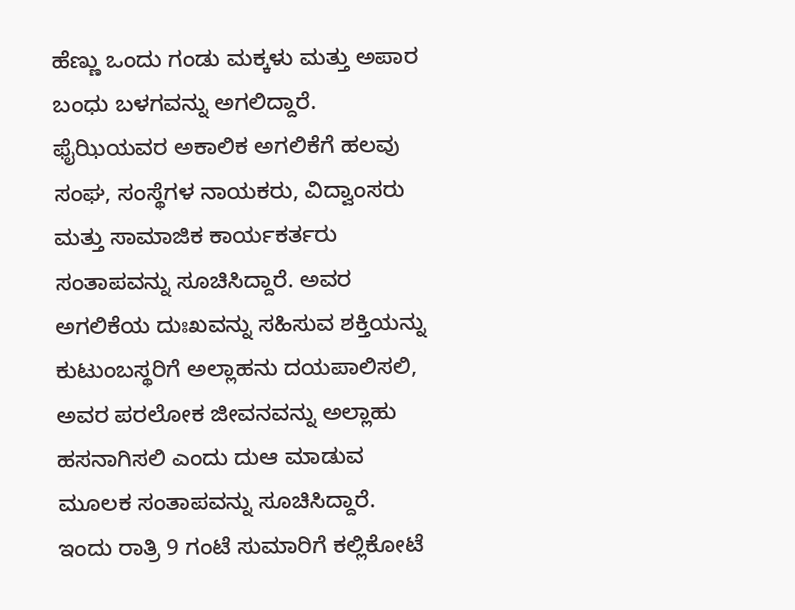ಹೆಣ್ಣು ಒಂದು ಗಂಡು ಮಕ್ಕಳು ಮತ್ತು ಅಪಾರ ಬಂಧು ಬಳಗವನ್ನು ಅಗಲಿದ್ದಾರೆ.
ಫೈಝಿಯವರ ಅಕಾಲಿಕ ಅಗಲಿಕೆಗೆ ಹಲವು ಸಂಘ, ಸಂಸ್ಥೆಗಳ ನಾಯಕರು, ವಿದ್ವಾಂಸರು ಮತ್ತು ಸಾಮಾಜಿಕ ಕಾರ್ಯಕರ್ತರು ಸಂತಾಪವನ್ನು ಸೂಚಿಸಿದ್ದಾರೆ. ಅವರ ಅಗಲಿಕೆಯ ದುಃಖವನ್ನು ಸಹಿಸುವ ಶಕ್ತಿಯನ್ನು ಕುಟುಂಬಸ್ಥರಿಗೆ ಅಲ್ಲಾಹನು ದಯಪಾಲಿಸಲಿ, ಅವರ ಪರಲೋಕ ಜೀವನವನ್ನು ಅಲ್ಲಾಹು ಹಸನಾಗಿಸಲಿ ಎಂದು ದುಆ ಮಾಡುವ ಮೂಲಕ ಸಂತಾಪವನ್ನು ಸೂಚಿಸಿದ್ದಾರೆ.
ಇಂದು ರಾತ್ರಿ 9 ಗಂಟೆ ಸುಮಾರಿಗೆ ಕಲ್ಲಿಕೋಟೆ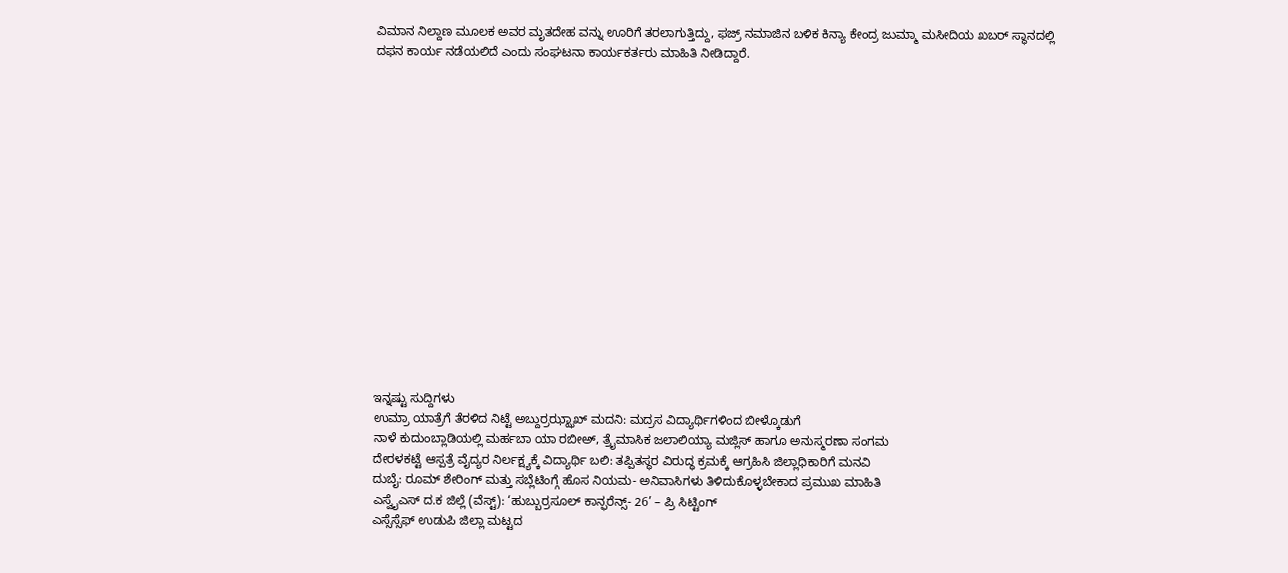ವಿಮಾನ ನಿಲ್ದಾಣ ಮೂಲಕ ಅವರ ಮೃತದೇಹ ವನ್ನು ಊರಿಗೆ ತರಲಾಗುತ್ತಿದ್ದು, ಫಜ್ರ್ ನಮಾಜಿನ ಬಳಿಕ ಕಿನ್ಯಾ ಕೇಂದ್ರ ಜುಮ್ಮಾ ಮಸೀದಿಯ ಖಬರ್ ಸ್ಥಾನದಲ್ಲಿ ದಫನ ಕಾರ್ಯ ನಡೆಯಲಿದೆ ಎಂದು ಸಂಘಟನಾ ಕಾರ್ಯಕರ್ತರು ಮಾಹಿತಿ ನೀಡಿದ್ದಾರೆ.
















ಇನ್ನಷ್ಟು ಸುದ್ದಿಗಳು
ಉಮ್ರಾ ಯಾತ್ರೆಗೆ ತೆರಳಿದ ನಿಟ್ಟೆ ಅಬ್ದುರ್ರಝ್ಝಾಖ್ ಮದನಿ: ಮದ್ರಸ ವಿದ್ಯಾರ್ಥಿಗಳಿಂದ ಬೀಳ್ಕೊಡುಗೆ
ನಾಳೆ ಕುದುಂಬ್ಲಾಡಿಯಲ್ಲಿ ಮರ್ಹಬಾ ಯಾ ರಬೀಅ್, ತ್ರೈಮಾಸಿಕ ಜಲಾಲಿಯ್ಯಾ ಮಜ್ಲಿಸ್ ಹಾಗೂ ಅನುಸ್ಮರಣಾ ಸಂಗಮ
ದೇರಳಕಟ್ಟೆ ಆಸ್ಪತ್ರೆ ವೈದ್ಯರ ನಿರ್ಲಕ್ಷ್ಯಕ್ಕೆ ವಿದ್ಯಾರ್ಥಿ ಬಲಿ: ತಪ್ಪಿತಸ್ಥರ ವಿರುದ್ಧ ಕ್ರಮಕ್ಕೆ ಆಗ್ರಹಿಸಿ ಜಿಲ್ಲಾಧಿಕಾರಿಗೆ ಮನವಿ
ದುಬೈ: ರೂಮ್ ಶೇರಿಂಗ್ ಮತ್ತು ಸಬ್ಲೆಟಿಂಗ್ಗೆ ಹೊಸ ನಿಯಮ- ಅನಿವಾಸಿಗಳು ತಿಳಿದುಕೊಳ್ಳಬೇಕಾದ ಪ್ರಮುಖ ಮಾಹಿತಿ
ಎಸ್ವೈಎಸ್ ದ.ಕ ಜಿಲ್ಲೆ (ವೆಸ್ಟ್): ‘ಹುಬ್ಬುರ್ರಸೂಲ್ ಕಾನ್ಫರೆನ್ಸ್- 26’ – ಪ್ರಿ ಸಿಟ್ಟಿಂಗ್
ಎಸ್ಸೆಸ್ಸೆಫ್ ಉಡುಪಿ ಜಿಲ್ಲಾ ಮಟ್ಟದ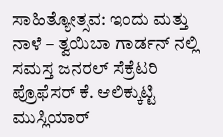ಸಾಹಿತ್ಯೋತ್ಸವ: ಇಂದು ಮತ್ತು ನಾಳೆ – ತ್ವಯಿಬಾ ಗಾರ್ಡನ್ ನಲ್ಲಿ
ಸಮಸ್ತ ಜನರಲ್ ಸೆಕ್ರೆಟರಿ ಪ್ರೊಫೆಸರ್ ಕೆ. ಆಲಿಕ್ಕುಟ್ಟಿ ಮುಸ್ಲಿಯಾರ್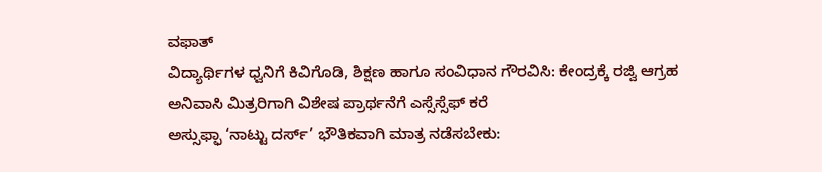ವಫಾತ್
ವಿದ್ಯಾರ್ಥಿಗಳ ಧ್ವನಿಗೆ ಕಿವಿಗೊಡಿ, ಶಿಕ್ಷಣ ಹಾಗೂ ಸಂವಿಧಾನ ಗೌರವಿಸಿ: ಕೇಂದ್ರಕ್ಕೆ ರಜ್ವಿ ಆಗ್ರಹ
ಅನಿವಾಸಿ ಮಿತ್ರರಿಗಾಗಿ ವಿಶೇಷ ಪ್ರಾರ್ಥನೆಗೆ ಎಸ್ಸೆಸ್ಸೆಫ್ ಕರೆ
ಅಸ್ಸುಫ್ಫಾ ‘ನಾಟ್ಟು ದರ್ಸ್’ ಭೌತಿಕವಾಗಿ ಮಾತ್ರ ನಡೆಸಬೇಕು: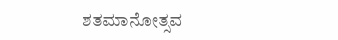ಶತಮಾನೋತ್ಸವ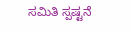ಸಮಿತಿ ಸ್ಪಷ್ಟನೆ